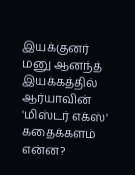இயக்குனர் மனு ஆனந்த் இயக்கத்தில் ஆர்யாவின் 'மிஸ்டர் எக்ஸ்' கதைக்களம் என்ன?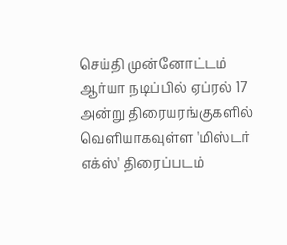செய்தி முன்னோட்டம்
ஆர்யா நடிப்பில் ஏப்ரல் 17 அன்று திரையரங்குகளில் வெளியாகவுள்ள 'மிஸ்டர் எக்ஸ்' திரைப்படம்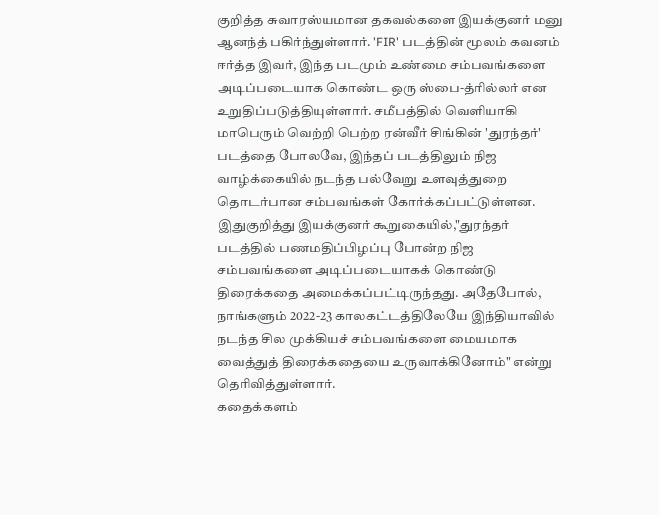குறித்த சுவாரஸ்யமான தகவல்களை இயக்குனர் மனு ஆனந்த் பகிர்ந்துள்ளார். 'FIR' படத்தின் மூலம் கவனம் ஈர்த்த இவர், இந்த படமும் உண்மை சம்பவங்களை அடிப்படையாக கொண்ட ஒரு ஸ்பை-த்ரில்லர் என உறுதிப்படுத்தியுள்ளார். சமீபத்தில் வெளியாகி மாபெரும் வெற்றி பெற்ற ரன்வீர் சிங்கின் 'துரந்தர்' படத்தை போலவே, இந்தப் படத்திலும் நிஜ வாழ்க்கையில் நடந்த பல்வேறு உளவுத்துறை தொடர்பான சம்பவங்கள் கோர்க்கப்பட்டுள்ளன. இதுகுறித்து இயக்குனர் கூறுகையில்,"துரந்தர் படத்தில் பணமதிப்பிழப்பு போன்ற நிஜ சம்பவங்களை அடிப்படையாகக் கொண்டு திரைக்கதை அமைக்கப்பட்டிருந்தது. அதேபோல், நாங்களும் 2022-23 காலகட்டத்திலேயே இந்தியாவில் நடந்த சில முக்கியச் சம்பவங்களை மையமாக வைத்துத் திரைக்கதையை உருவாக்கினோம்" என்று தெரிவித்துள்ளார்.
கதைக்களம்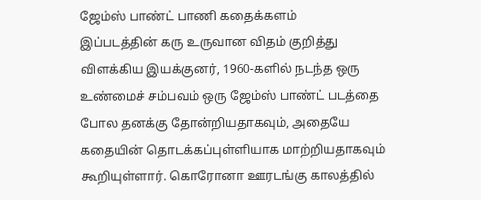ஜேம்ஸ் பாண்ட் பாணி கதைக்களம்
இப்படத்தின் கரு உருவான விதம் குறித்து விளக்கிய இயக்குனர், 1960-களில் நடந்த ஒரு உண்மைச் சம்பவம் ஒரு ஜேம்ஸ் பாண்ட் படத்தை போல தனக்கு தோன்றியதாகவும், அதையே கதையின் தொடக்கப்புள்ளியாக மாற்றியதாகவும் கூறியுள்ளார். கொரோனா ஊரடங்கு காலத்தில்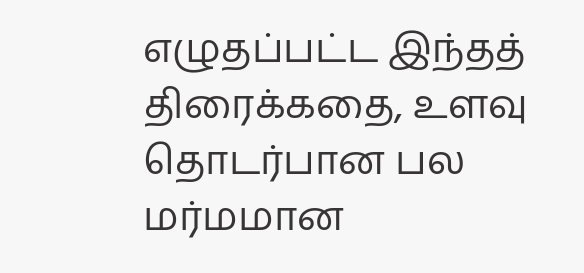எழுதப்பட்ட இந்தத் திரைக்கதை, உளவு தொடர்பான பல மர்மமான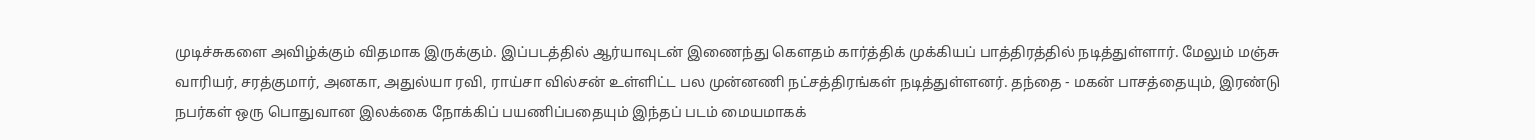முடிச்சுகளை அவிழ்க்கும் விதமாக இருக்கும். இப்படத்தில் ஆர்யாவுடன் இணைந்து கௌதம் கார்த்திக் முக்கியப் பாத்திரத்தில் நடித்துள்ளார். மேலும் மஞ்சு வாரியர், சரத்குமார், அனகா, அதுல்யா ரவி, ராய்சா வில்சன் உள்ளிட்ட பல முன்னணி நட்சத்திரங்கள் நடித்துள்ளனர். தந்தை - மகன் பாசத்தையும், இரண்டு நபர்கள் ஒரு பொதுவான இலக்கை நோக்கிப் பயணிப்பதையும் இந்தப் படம் மையமாகக்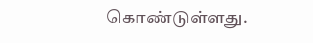கொண்டுள்ளது.